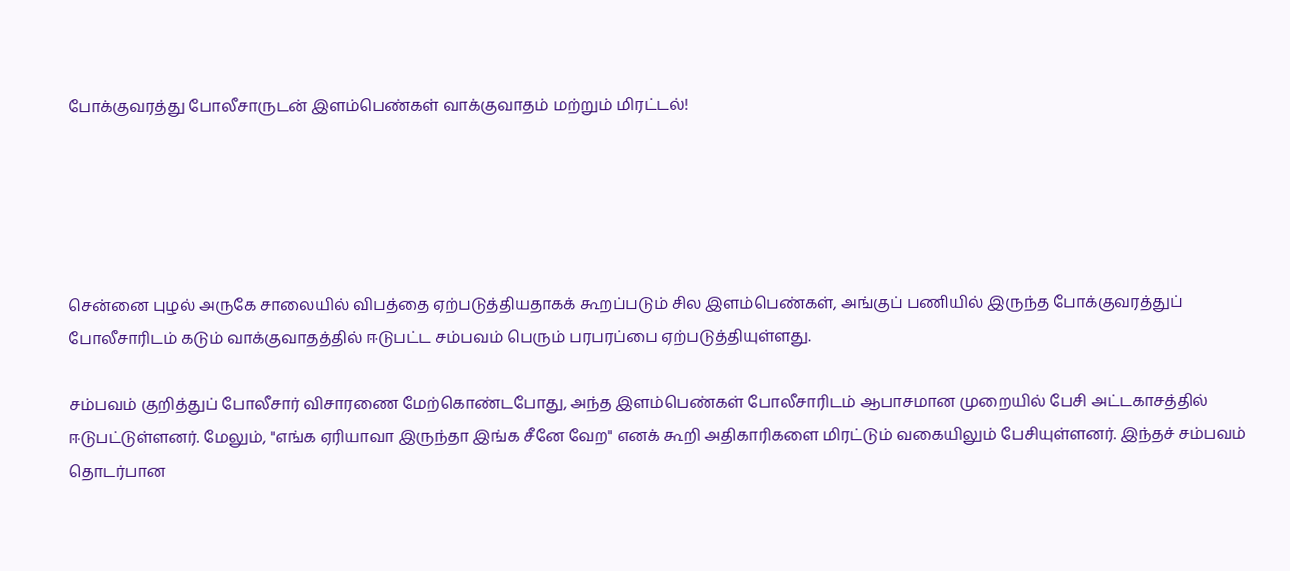போக்குவரத்து போலீசாருடன் இளம்பெண்கள் வாக்குவாதம் மற்றும் மிரட்டல்!





சென்னை புழல் அருகே சாலையில் விபத்தை ஏற்படுத்தியதாகக் கூறப்படும் சில இளம்பெண்கள், அங்குப் பணியில் இருந்த போக்குவரத்துப் போலீசாரிடம் கடும் வாக்குவாதத்தில் ஈடுபட்ட சம்பவம் பெரும் பரபரப்பை ஏற்படுத்தியுள்ளது.

சம்பவம் குறித்துப் போலீசார் விசாரணை மேற்கொண்டபோது, அந்த இளம்பெண்கள் போலீசாரிடம் ஆபாசமான முறையில் பேசி அட்டகாசத்தில் ஈடுபட்டுள்ளனர். மேலும், "எங்க ஏரியாவா இருந்தா இங்க சீனே வேற" எனக் கூறி அதிகாரிகளை மிரட்டும் வகையிலும் பேசியுள்ளனர். இந்தச் சம்பவம் தொடர்பான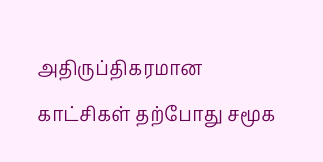அதிருப்திகரமான காட்சிகள் தற்போது சமூக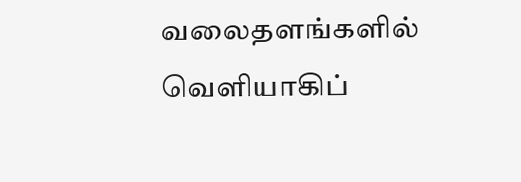வலைதளங்களில் வெளியாகிப்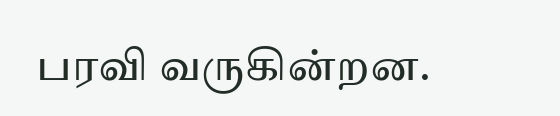பரவி வருகின்றன.